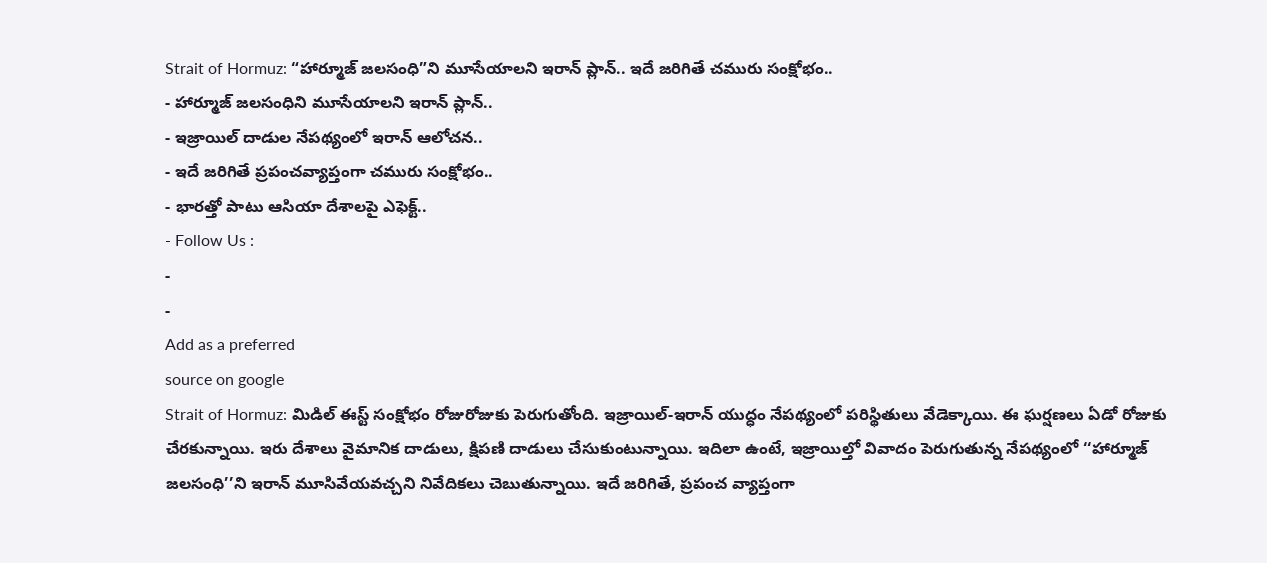Strait of Hormuz: “హార్మూజ్ జలసంధి”ని మూసేయాలని ఇరాన్ ప్లాన్.. ఇదే జరిగితే చమురు సంక్షోభం..
- హార్మూజ్ జలసంధిని మూసేయాలని ఇరాన్ ప్లాన్..
- ఇజ్రాయిల్ దాడుల నేపథ్యంలో ఇరాన్ ఆలోచన..
- ఇదే జరిగితే ప్రపంచవ్యాప్తంగా చమురు సంక్షోభం..
- భారత్తో పాటు ఆసియా దేశాలపై ఎఫెక్ట్..
- Follow Us :
-
-
Add as a preferred
source on google
Strait of Hormuz: మిడిల్ ఈస్ట్ సంక్షోభం రోజురోజుకు పెరుగుతోంది. ఇజ్రాయిల్-ఇరాన్ యుద్ధం నేపథ్యంలో పరిస్థితులు వేడెక్కాయి. ఈ ఘర్షణలు ఏడో రోజుకు చేరకున్నాయి. ఇరు దేశాలు వైమానిక దాడులు, క్షిపణి దాడులు చేసుకుంటున్నాయి. ఇదిలా ఉంటే, ఇజ్రాయిల్తో వివాదం పెరుగుతున్న నేపథ్యంలో ‘‘హార్మూజ్ జలసంధి’’ని ఇరాన్ మూసివేయవచ్చని నివేదికలు చెబుతున్నాయి. ఇదే జరిగితే, ప్రపంచ వ్యాప్తంగా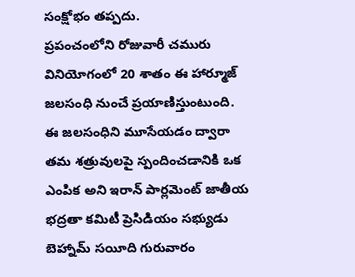సంక్షోభం తప్పదు.
ప్రపంచంలోని రోజువారీ చమురు వినియోగంలో 20 శాతం ఈ హార్మూజ్ జలసంధి నుంచే ప్రయాణిస్తుంటుంది. ఈ జలసంధిని మూసేయడం ద్వారా తమ శత్రువులపై స్పందించడానికి ఒక ఎంపిక అని ఇరాన్ పార్లమెంట్ జాతీయ భద్రతా కమిటీ ప్రెసిడియం సభ్యుడు బెహ్నామ్ సయీది గురువారం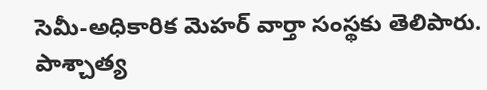సెమీ-అధికారిక మెహర్ వార్తా సంస్థకు తెలిపారు. పాశ్చాత్య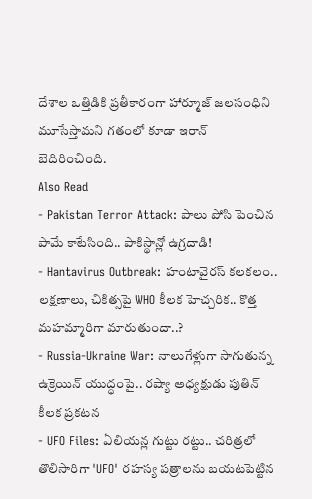దేశాల ఒత్తిడికి ప్రతీకారంగా హార్మూజ్ జలసంధిని మూసేస్తామని గతంలో కూడా ఇరాన్ బెదిరించింది.
Also Read
- Pakistan Terror Attack: పాలు పోసి పెంచిన పామే కాటేసింది.. పాకిస్థాన్లో ఉగ్రదాడి!
- Hantavirus Outbreak: హంటావైరస్ కలకలం.. లక్షణాలు, చికిత్సపై WHO కీలక హెచ్చరిక.. కొత్త మహమ్మారిగా మారుతుందా..?
- Russia-Ukraine War: నాలుగేళ్లుగా సాగుతున్న ఉక్రెయిన్ యుద్ధంపై.. రష్యా అధ్యక్షుడు పుతిన్ కీలక ప్రకటన
- UFO Files: ఏలియన్ల గుట్టు రట్టు.. చరిత్రలో తొలిసారిగా 'UFO' రహస్య పత్రాలను బయటపెట్టిన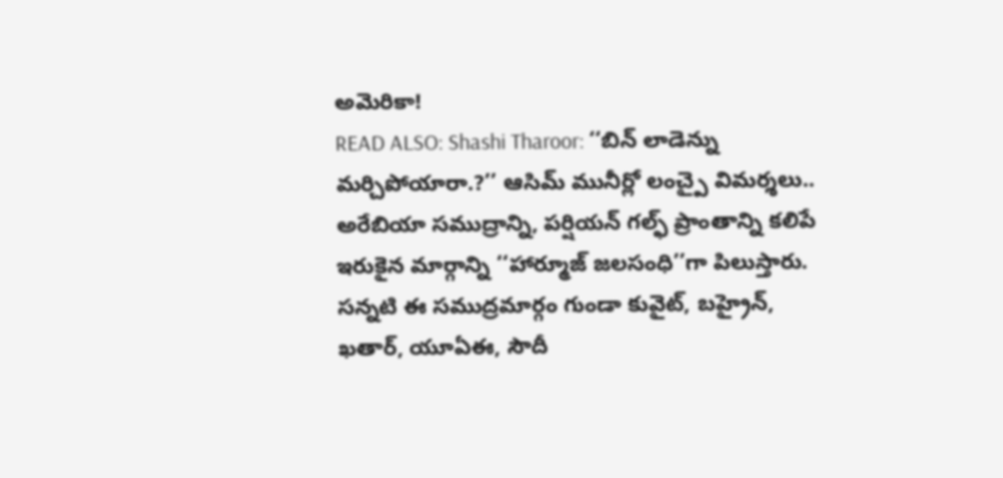అమెరికా!
READ ALSO: Shashi Tharoor: ‘‘బిన్ లాడెన్ను మర్చిపోయారా.?’’ ఆసిమ్ మునీర్లో లంచ్పై విమర్శలు..
అరేబియా సముద్రాన్ని, పర్షియన్ గల్ఫ్ ప్రాంతాన్ని కలిపే ఇరుకైన మార్గాన్ని ‘‘హార్మూజ్ జలసంధి’’గా పిలుస్తారు. సన్నటి ఈ సముద్రమార్గం గుండా కువైట్, బహ్రైన్, ఖతార్, యూఏఈ, సౌదీ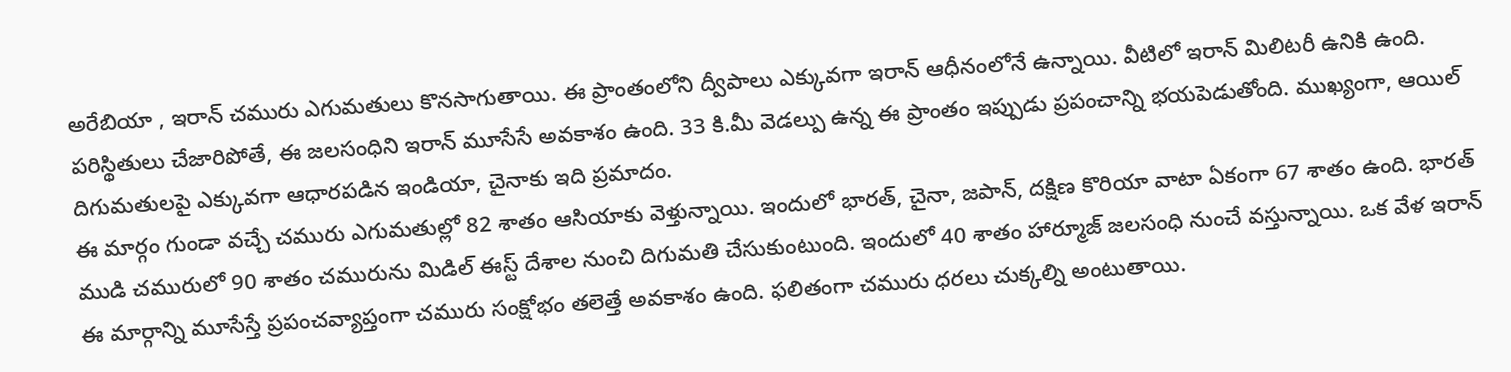అరేబియా , ఇరాన్ చమురు ఎగుమతులు కొనసాగుతాయి. ఈ ప్రాంతంలోని ద్వీపాలు ఎక్కువగా ఇరాన్ ఆధీనంలోనే ఉన్నాయి. వీటిలో ఇరాన్ మిలిటరీ ఉనికి ఉంది. పరిస్థితులు చేజారిపోతే, ఈ జలసంధిని ఇరాన్ మూసేసే అవకాశం ఉంది. 33 కి.మీ వెడల్పు ఉన్న ఈ ప్రాంతం ఇప్పుడు ప్రపంచాన్ని భయపెడుతోంది. ముఖ్యంగా, ఆయిల్ దిగుమతులపై ఎక్కువగా ఆధారపడిన ఇండియా, చైనాకు ఇది ప్రమాదం.
ఈ మార్గం గుండా వచ్చే చమురు ఎగుమతుల్లో 82 శాతం ఆసియాకు వెళ్తున్నాయి. ఇందులో భారత్, చైనా, జపాన్, దక్షిణ కొరియా వాటా ఏకంగా 67 శాతం ఉంది. భారత్ ముడి చమురులో 90 శాతం చమురును మిడిల్ ఈస్ట్ దేశాల నుంచి దిగుమతి చేసుకుంటుంది. ఇందులో 40 శాతం హార్మూజ్ జలసంధి నుంచే వస్తున్నాయి. ఒక వేళ ఇరాన్ ఈ మార్గాన్ని మూసేస్తే ప్రపంచవ్యాప్తంగా చమురు సంక్షోభం తలెత్తే అవకాశం ఉంది. ఫలితంగా చమురు ధరలు చుక్కల్ని అంటుతాయి.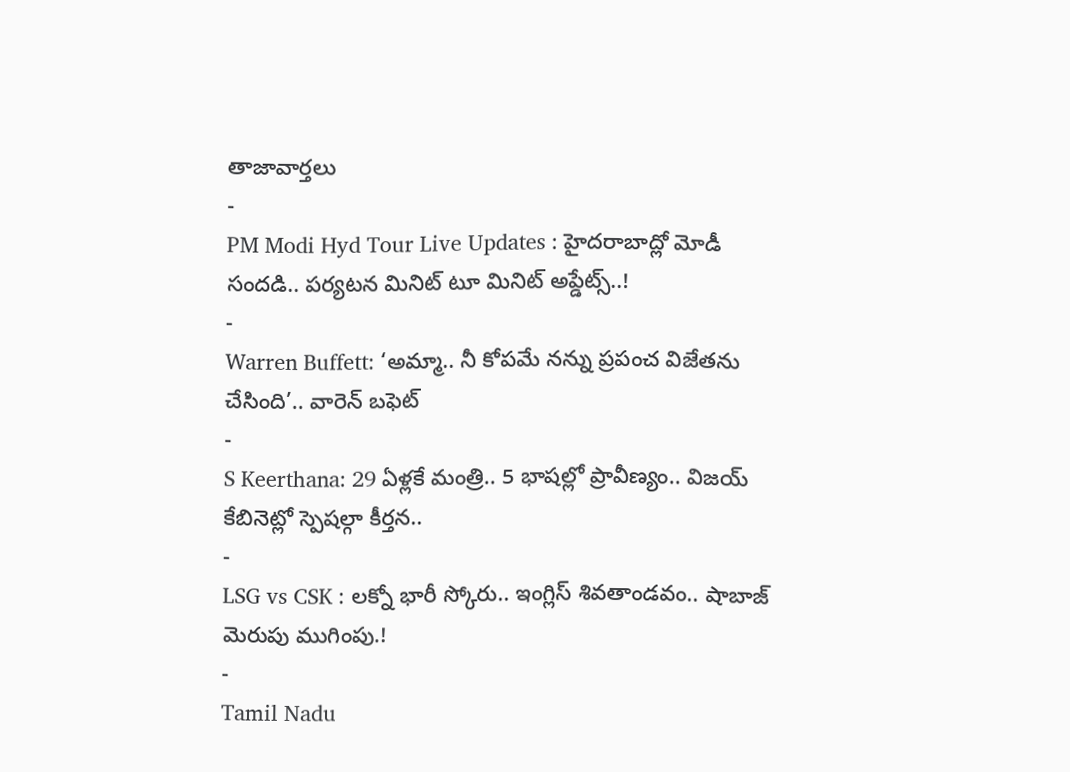తాజావార్తలు
-
PM Modi Hyd Tour Live Updates : హైదరాబాద్లో మోడీ సందడి.. పర్యటన మినిట్ టూ మినిట్ అప్డేట్స్..!
-
Warren Buffett: ‘అమ్మా.. నీ కోపమే నన్ను ప్రపంచ విజేతను చేసింది’.. వారెన్ బఫెట్
-
S Keerthana: 29 ఏళ్లకే మంత్రి.. 5 భాషల్లో ప్రావీణ్యం.. విజయ్ కేబినెట్లో స్పెషల్గా కీర్తన..
-
LSG vs CSK : లక్నో భారీ స్కోరు.. ఇంగ్లిస్ శివతాండవం.. షాబాజ్ మెరుపు ముగింపు.!
-
Tamil Nadu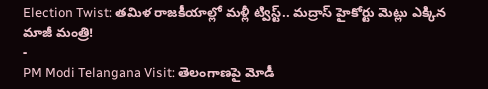Election Twist: తమిళ రాజకీయాల్లో మళ్లీ ట్విస్ట్.. మద్రాస్ హైకోర్టు మెట్లు ఎక్కిన మాజీ మంత్రి!
-
PM Modi Telangana Visit: తెలంగాణపై మోడీ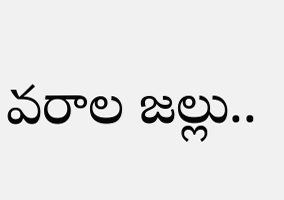వరాల జల్లు..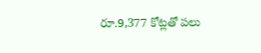రూ.9,377 కోట్లతో పలు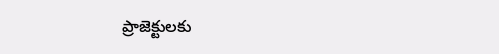ప్రాజెక్టులకు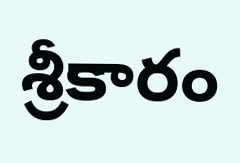శ్రీకారం